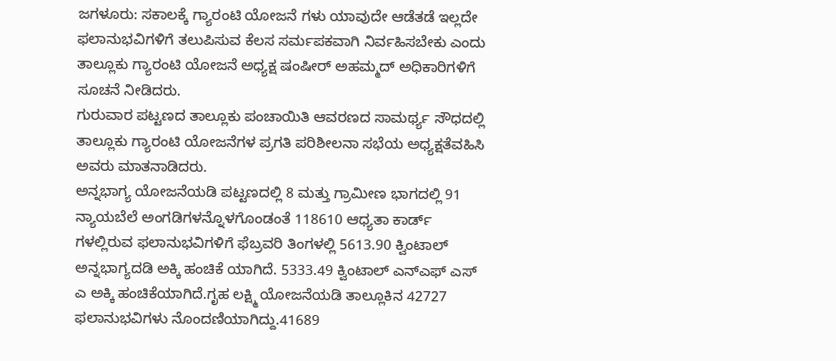ಜಗಳೂರು: ಸಕಾಲಕ್ಕೆ ಗ್ಯಾರಂಟಿ ಯೋಜನೆ ಗಳು ಯಾವುದೇ ಆಡೆತಡೆ ಇಲ್ಲದೇ ಫಲಾನುಭವಿಗಳಿಗೆ ತಲುಪಿಸುವ ಕೆಲಸ ಸರ್ಮಪಕವಾಗಿ ನಿರ್ವಹಿಸಬೇಕು ಎಂದು ತಾಲ್ಲೂಕು ಗ್ಯಾರಂಟಿ ಯೋಜನೆ ಅಧ್ಯಕ್ಷ ಷಂಷೀರ್ ಅಹಮ್ಮದ್ ಅಧಿಕಾರಿಗಳಿಗೆ ಸೂಚನೆ ನೀಡಿದರು.
ಗುರುವಾರ ಪಟ್ಟಣದ ತಾಲ್ಲೂಕು ಪಂಚಾಯಿತಿ ಆವರಣದ ಸಾಮರ್ಥ್ಯ ಸೌಧದಲ್ಲಿ ತಾಲ್ಲೂಕು ಗ್ಯಾರಂಟಿ ಯೋಜನೆಗಳ ಪ್ರಗತಿ ಪರಿಶೀಲನಾ ಸಭೆಯ ಅಧ್ಯಕ್ಷತೆವಹಿಸಿ ಅವರು ಮಾತನಾಡಿದರು.
ಅನ್ನಭಾಗ್ಯ ಯೋಜನೆಯಡಿ ಪಟ್ಟಣದಲ್ಲಿ 8 ಮತ್ತು ಗ್ರಾಮೀಣ ಭಾಗದಲ್ಲಿ 91 ನ್ಯಾಯಬೆಲೆ ಅಂಗಡಿಗಳನ್ನೊಳಗೊಂಡಂತೆ 118610 ಆಧ್ಯತಾ ಕಾರ್ಡ್ ಗಳಲ್ಲಿರುವ ಫಲಾನುಭವಿಗಳಿಗೆ ಫೆಬ್ರವರಿ ತಿಂಗಳಲ್ಲಿ 5613.90 ಕ್ವಿಂಟಾಲ್ ಅನ್ನಭಾಗ್ಯದಡಿ ಅಕ್ಕಿ ಹಂಚಿಕೆ ಯಾಗಿದೆ. 5333.49 ಕ್ವಿಂಟಾಲ್ ಎನ್ಎಫ್ ಎಸ್ ಎ ಅಕ್ಕಿ ಹಂಚಿಕೆಯಾಗಿದೆ.ಗೃಹ ಲಕ್ಷ್ಮಿ ಯೋಜನೆಯಡಿ ತಾಲ್ಲೂಕಿನ 42727 ಫಲಾನುಭವಿಗಳು ನೊಂದಣಿಯಾಗಿದ್ದು.41689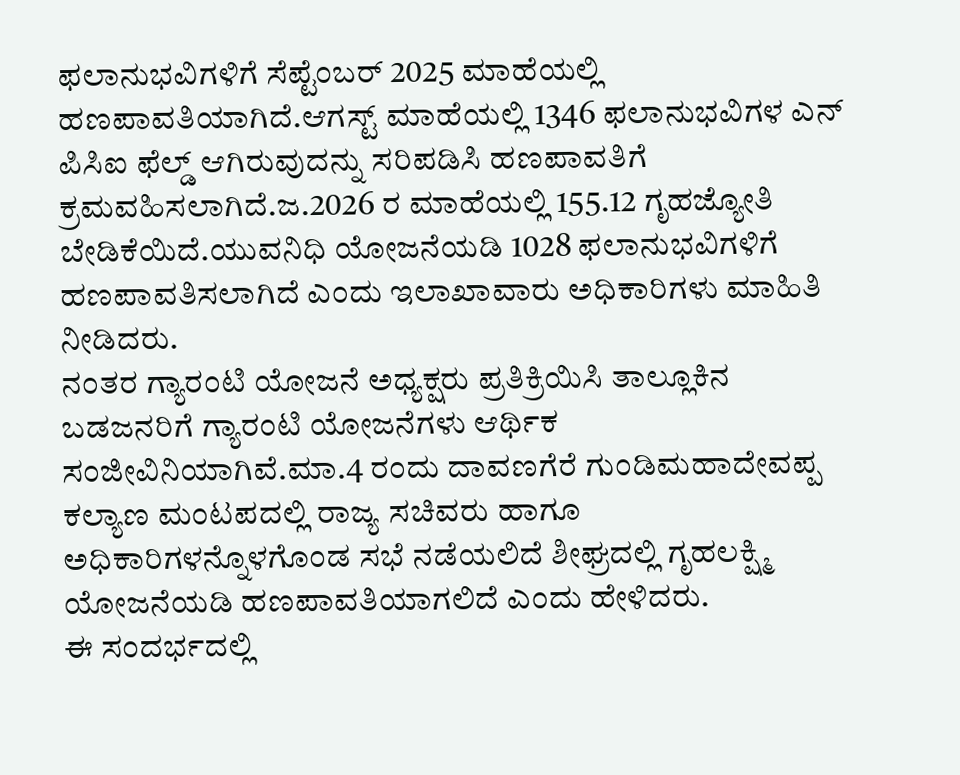ಫಲಾನುಭವಿಗಳಿಗೆ ಸೆಪ್ಟೆಂಬರ್ 2025 ಮಾಹೆಯಲ್ಲಿ ಹಣಪಾವತಿಯಾಗಿದೆ.ಆಗಸ್ಟ್ ಮಾಹೆಯಲ್ಲಿ 1346 ಫಲಾನುಭವಿಗಳ ಎನ್ ಪಿಸಿಐ ಫೆಲ್ಡ್ ಆಗಿರುವುದನ್ನು ಸರಿಪಡಿಸಿ ಹಣಪಾವತಿಗೆ ಕ್ರಮವಹಿಸಲಾಗಿದೆ.ಜ.2026 ರ ಮಾಹೆಯಲ್ಲಿ 155.12 ಗೃಹಜ್ಯೋತಿ ಬೇಡಿಕೆಯಿದೆ.ಯುವನಿಧಿ ಯೋಜನೆಯಡಿ 1028 ಫಲಾನುಭವಿಗಳಿಗೆ ಹಣಪಾವತಿಸಲಾಗಿದೆ ಎಂದು ಇಲಾಖಾವಾರು ಅಧಿಕಾರಿಗಳು ಮಾಹಿತಿ ನೀಡಿದರು.
ನಂತರ ಗ್ಯಾರಂಟಿ ಯೋಜನೆ ಅಧ್ಯಕ್ಷರು ಪ್ರತಿಕ್ರಿಯಿಸಿ ತಾಲ್ಲೂಕಿನ ಬಡಜನರಿಗೆ ಗ್ಯಾರಂಟಿ ಯೋಜನೆಗಳು ಆರ್ಥಿಕ ಸಂಜೀವಿನಿಯಾಗಿವೆ.ಮಾ.4 ರಂದು ದಾವಣಗೆರೆ ಗುಂಡಿಮಹಾದೇವಪ್ಪ ಕಲ್ಯಾಣ ಮಂಟಪದಲ್ಲಿ ರಾಜ್ಯ ಸಚಿವರು ಹಾಗೂ ಅಧಿಕಾರಿಗಳನ್ನೊಳಗೊಂಡ ಸಭೆ ನಡೆಯಲಿದೆ ಶೀಘ್ರದಲ್ಲಿ ಗೃಹಲಕ್ಷ್ಮಿ ಯೋಜನೆಯಡಿ ಹಣಪಾವತಿಯಾಗಲಿದೆ ಎಂದು ಹೇಳಿದರು.
ಈ ಸಂದರ್ಭದಲ್ಲಿ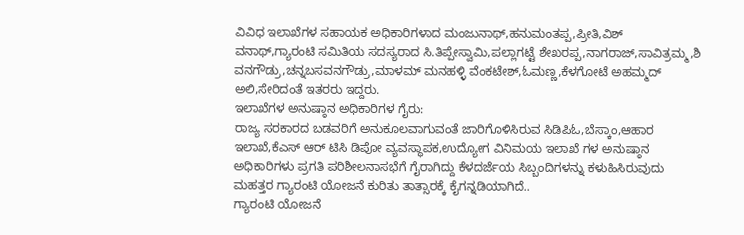ವಿವಿಧ ಇಲಾಖೆಗಳ ಸಹಾಯಕ ಅಧಿಕಾರಿಗಳಾದ ಮಂಜುನಾಥ್,ಹನುಮಂತಪ್ಪ,ಪ್ರೀತಿ,ವಿಶ್ ವನಾಥ್,ಗ್ಯಾರಂಟಿ ಸಮಿತಿಯ ಸದಸ್ಯರಾದ ಸಿ.ತಿಪ್ಪೇಸ್ವಾಮಿ,ಪಲ್ಲಾಗಟ್ಟೆ ಶೇಖರಪ್ಪ,ನಾಗರಾಜ್,ಸಾವಿತ್ರಮ್ಮ,ಶಿ ವನಗೌಡ್ರು,ಚನ್ನಬಸವನಗೌಡ್ರು,ಮಾಳಮ್ ಮನಹಳ್ಳಿ ವೆಂಕಟೇಶ್,ಓಮಣ್ಣ,ಕೆಳಗೋಟೆ ಅಹಮ್ಮದ್ ಅಲಿ,ಸೇರಿದಂತೆ ಇತರರು ಇದ್ದರು.
ಇಲಾಖೆಗಳ ಅನುಷ್ಠಾನ ಅಧಿಕಾರಿಗಳ ಗೈರು:
ರಾಜ್ಯ ಸರಕಾರದ ಬಡವರಿಗೆ ಅನುಕೂಲವಾಗುವಂತೆ ಜಾರಿಗೊಳಿಸಿರುವ ಸಿಡಿಪಿಓ,ಬೆಸ್ಕಾಂ,ಆಹಾರ ಇಲಾಖೆ,ಕೆಎಸ್ ಆರ್ ಟಿಸಿ ಡಿಪೋ ವ್ಯವಸ್ಥಾಪಕ,ಉದ್ಯೋಗ ವಿನಿಮಯ ಇಲಾಖೆ ಗಳ ಅನುಷ್ಠಾನ ಅಧಿಕಾರಿಗಳು ಪ್ರಗತಿ ಪರಿಶೀಲನಾಸಭೆಗೆ ಗೈರಾಗಿದ್ದು ಕೆಳದರ್ಜೆಯ ಸಿಬ್ಬಂದಿಗಳನ್ನು ಕಳುಹಿಸಿರುವುದು ಮಹತ್ತರ ಗ್ಯಾರಂಟಿ ಯೋಜನೆ ಕುರಿತು ತಾತ್ಸಾರಕ್ಕೆ ಕೈಗನ್ನಡಿಯಾಗಿದೆ..
ಗ್ಯಾರಂಟಿ ಯೋಜನೆ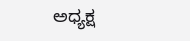ಅಧ್ಯಕ್ಷ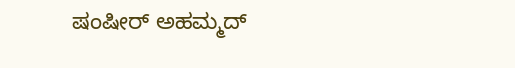ಷಂಷೀರ್ ಅಹಮ್ಮದ್